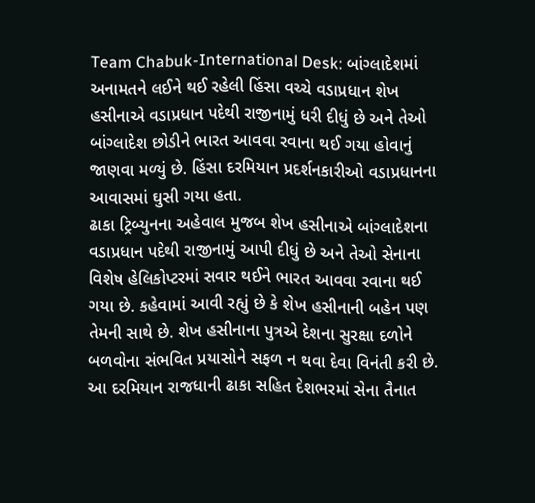Team Chabuk-International Desk: બાંગ્લાદેશમાં અનામતને લઈને થઈ રહેલી હિંસા વચ્ચે વડાપ્રધાન શેખ હસીનાએ વડાપ્રધાન પદેથી રાજીનામું ધરી દીધું છે અને તેઓ બાંગ્લાદેશ છોડીને ભારત આવવા રવાના થઈ ગયા હોવાનું જાણવા મળ્યું છે. હિંસા દરમિયાન પ્રદર્શનકારીઓ વડાપ્રધાનના આવાસમાં ઘુસી ગયા હતા.
ઢાકા ટ્રિબ્યુનના અહેવાલ મુજબ શેખ હસીનાએ બાંગ્લાદેશના વડાપ્રધાન પદેથી રાજીનામું આપી દીધું છે અને તેઓ સેનાના વિશેષ હેલિકોપ્ટરમાં સવાર થઈને ભારત આવવા રવાના થઈ ગયા છે. કહેવામાં આવી રહ્યું છે કે શેખ હસીનાની બહેન પણ તેમની સાથે છે. શેખ હસીનાના પુત્રએ દેશના સુરક્ષા દળોને બળવોના સંભવિત પ્રયાસોને સફળ ન થવા દેવા વિનંતી કરી છે. આ દરમિયાન રાજધાની ઢાકા સહિત દેશભરમાં સેના તૈનાત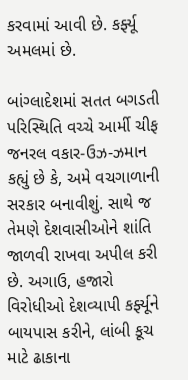કરવામાં આવી છે. કર્ફ્યૂ અમલમાં છે.

બાંગ્લાદેશમાં સતત બગડતી પરિસ્થિતિ વચ્ચે આર્મી ચીફ જનરલ વકાર-ઉઝ-ઝમાન કહ્યું છે કે, અમે વચગાળાની સરકાર બનાવીશું. સાથે જ તેમણે દેશવાસીઓને શાંતિ જાળવી રાખવા અપીલ કરી છે. અગાઉ, હજારો વિરોધીઓ દેશવ્યાપી કર્ફ્યૂને બાયપાસ કરીને, લાંબી કૂચ માટે ઢાકાના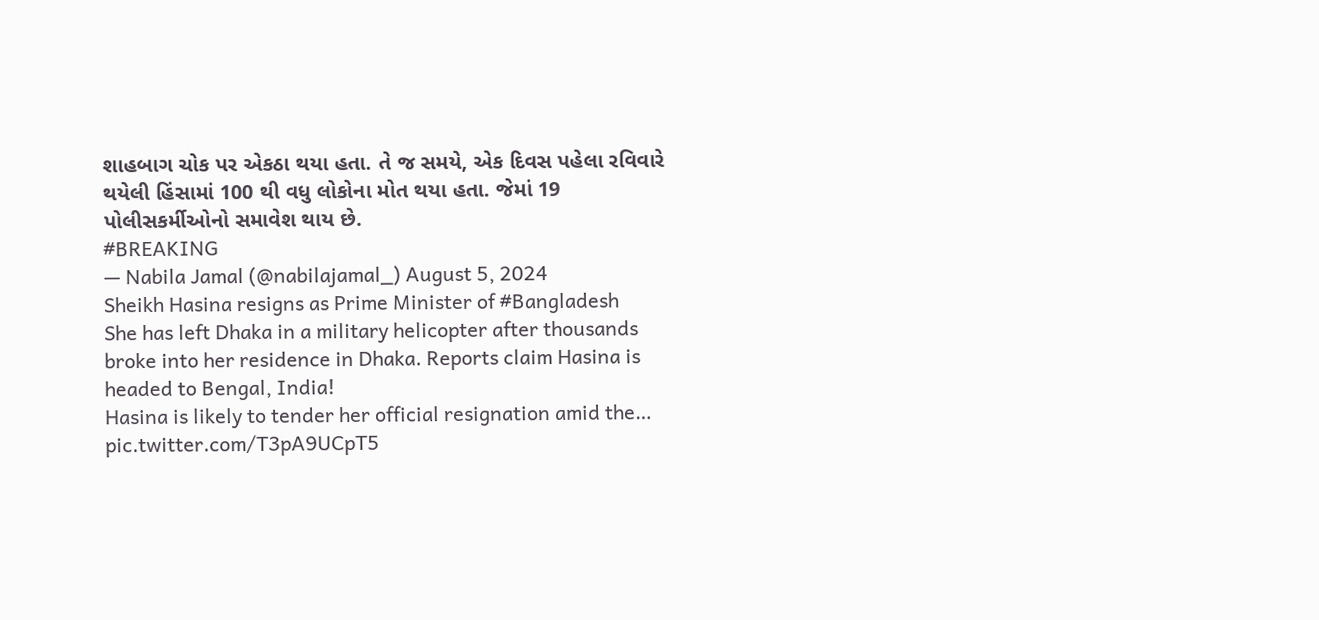શાહબાગ ચોક પર એકઠા થયા હતા. તે જ સમયે, એક દિવસ પહેલા રવિવારે થયેલી હિંસામાં 100 થી વધુ લોકોના મોત થયા હતા. જેમાં 19 પોલીસકર્મીઓનો સમાવેશ થાય છે.
#BREAKING
— Nabila Jamal (@nabilajamal_) August 5, 2024
Sheikh Hasina resigns as Prime Minister of #Bangladesh
She has left Dhaka in a military helicopter after thousands broke into her residence in Dhaka. Reports claim Hasina is headed to Bengal, India!
Hasina is likely to tender her official resignation amid the… pic.twitter.com/T3pA9UCpT5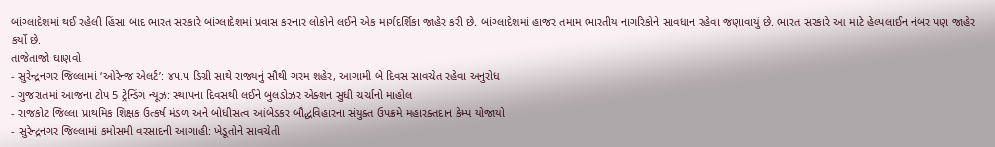બાંગ્લાદેશમાં થઈ રહેલી હિંસા બાદ ભારત સરકારે બાંગ્લાદેશમાં પ્રવાસ કરનાર લોકોને લઈને એક માર્ગદર્શિકા જાહેર કરી છે. બાંગ્લાદેશમાં હાજર તમામ ભારતીય નાગરિકોને સાવધાન રહેવા જણાવાયું છે. ભારત સરકારે આ માટે હેલ્પલાઈન નંબર પણ જાહેર કર્યો છે.
તાજેતાજો ઘાણવો
- સુરેન્દ્રનગર જિલ્લામાં ‘ઓરેન્જ એલર્ટ’: ૪૫.૫ ડિગ્રી સાથે રાજ્યનું સૌથી ગરમ શહેર, આગામી બે દિવસ સાવચેત રહેવા અનુરોધ
- ગુજરાતમાં આજના ટોપ 5 ટ્રેન્ડિંગ ન્યૂઝ: સ્થાપના દિવસથી લઈને બુલડોઝર એક્શન સુધી ચર્ચાનો માહોલ
- રાજકોટ જિલ્લા પ્રાથમિક શિક્ષક ઉત્કર્ષ મંડળ અને બોધીસત્વ આંબેડકર બૌદ્ધવિહારના સંયુક્ત ઉપક્રમે મહારક્તદાન કેમ્પ યોજાયો
- સુરેન્દ્રનગર જિલ્લામાં કમોસમી વરસાદની આગાહી: ખેડૂતોને સાવચેતી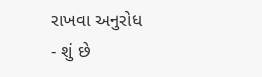રાખવા અનુરોધ
- શું છે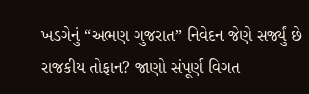ખડગેનું “અભણ ગુજરાત” નિવેદન જેણે સર્જ્યું છે રાજકીય તોફાન? જાણો સંપૂર્ણ વિગત